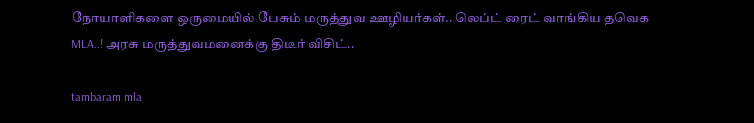நோயாளிகளை ஒருமையில் பேசும் மருத்துவ ஊழியர்கள்.. லெப்ட் ரைட் வாங்கிய தவெக MLA..! அரசு மருத்துவமனைக்கு திடீர் விசிட்..

tambaram mla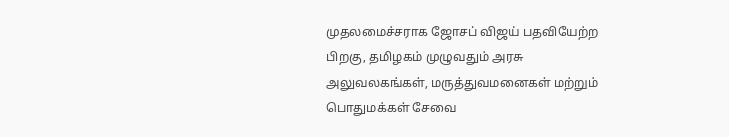முதலமைச்சராக ஜோசப் விஜய் பதவியேற்ற பிறகு, தமிழகம் முழுவதும் அரசு அலுவலகங்கள், மருத்துவமனைகள் மற்றும் பொதுமக்கள் சேவை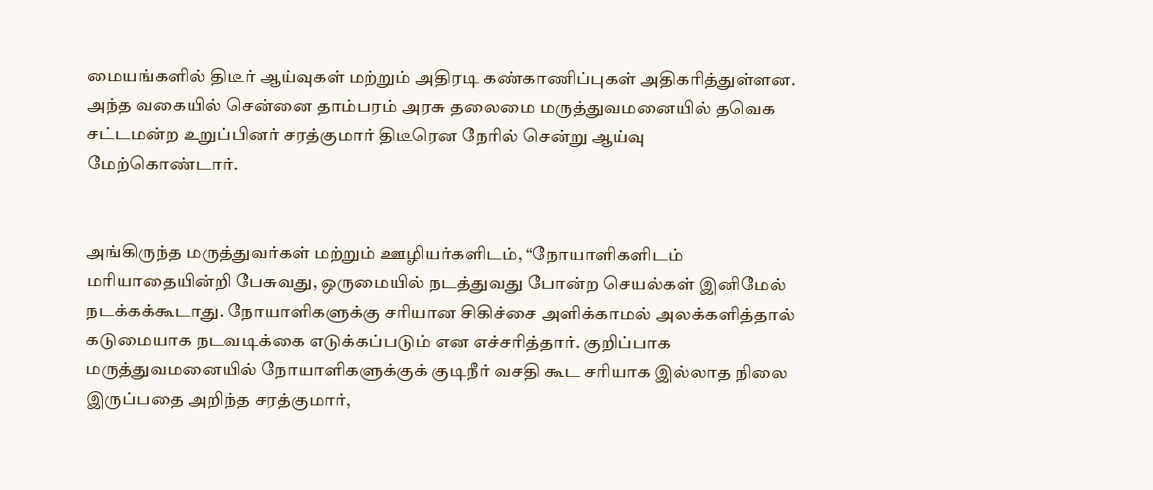மையங்களில் திடீர் ஆய்வுகள் மற்றும் அதிரடி கண்காணிப்புகள் அதிகரித்துள்ளன. அந்த வகையில் சென்னை தாம்பரம் அரசு தலைமை மருத்துவமனையில் தவெக சட்டமன்ற உறுப்பினர் சரத்குமார் திடீரென நேரில் சென்று ஆய்வு மேற்கொண்டார்.


அங்கிருந்த மருத்துவர்கள் மற்றும் ஊழியர்களிடம், “நோயாளிகளிடம் மரியாதையின்றி பேசுவது, ஒருமையில் நடத்துவது போன்ற செயல்கள் இனிமேல் நடக்கக்கூடாது. நோயாளிகளுக்கு சரியான சிகிச்சை அளிக்காமல் அலக்களித்தால் கடுமையாக நடவடிக்கை எடுக்கப்படும் என எச்சரித்தார். குறிப்பாக மருத்துவமனையில் நோயாளிகளுக்குக் குடிநீர் வசதி கூட சரியாக இல்லாத நிலை இருப்பதை அறிந்த சரத்குமார்,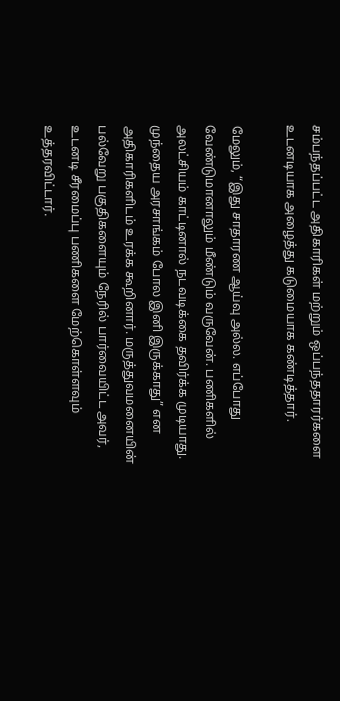சம்பந்தப்பட்ட அதிகாரிகள் மற்றும் ஒப்பந்ததாரர்களை உடனடியாக அழைத்து கடுமையாக கண்டித்தார்.

மேலும், “இது சாதாரண ஆய்வு அல்ல. எப்போது வேண்டுமானாலும் மீண்டும் வருவேன். பணிகளில் அலட்சியம் காட்டினால் நடவடிக்கை தவிர்க்க முடியாது. முந்தைய அரசாங்கம் போல இனி இருக்காது” என அதிகாரிகளிடம் உரக்க கூறினார். மருத்துவமனையின் பல்வேறு பகுதிகளையும் நேரில் பார்வையிட்ட அவர், உடனடி சீரமைப்பு பணிகளை மேற்கொள்ளவும் உத்தரவிட்டார்.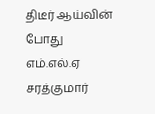திடீர் ஆய்வின் போது எம்.எல்.ஏ சரத்குமார்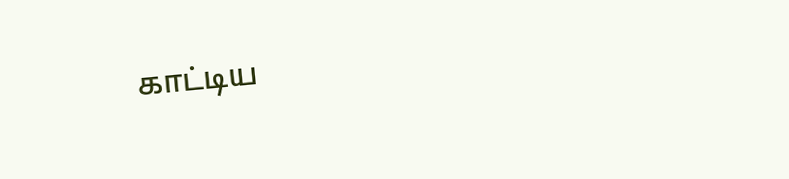காட்டிய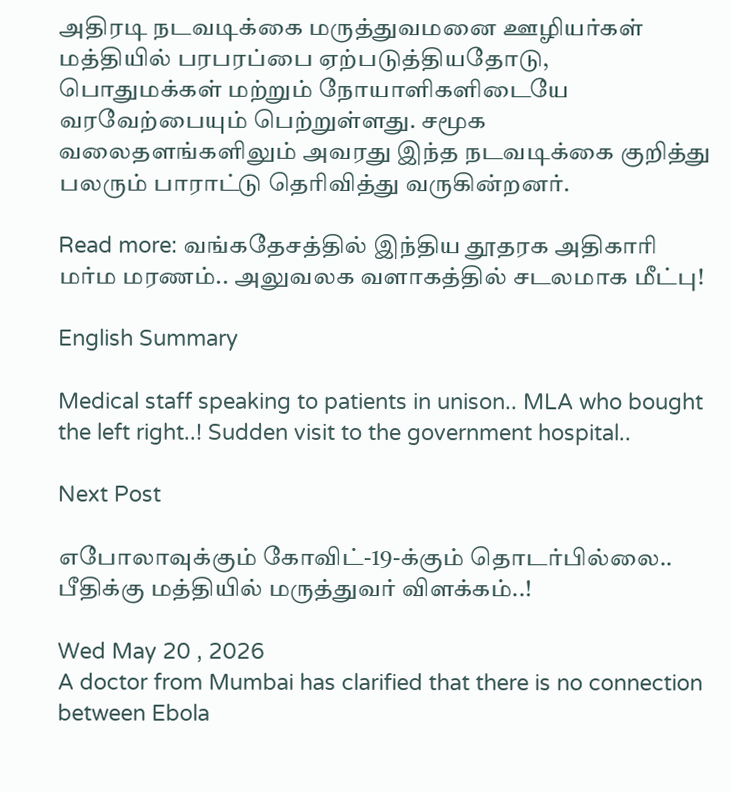அதிரடி நடவடிக்கை மருத்துவமனை ஊழியர்கள் மத்தியில் பரபரப்பை ஏற்படுத்தியதோடு, பொதுமக்கள் மற்றும் நோயாளிகளிடையே வரவேற்பையும் பெற்றுள்ளது. சமூக வலைதளங்களிலும் அவரது இந்த நடவடிக்கை குறித்து பலரும் பாராட்டு தெரிவித்து வருகின்றனர்.

Read more: வங்கதேசத்தில் இந்திய தூதரக அதிகாரி மர்ம மரணம்.. அலுவலக வளாகத்தில் சடலமாக மீட்பு!

English Summary

Medical staff speaking to patients in unison.. MLA who bought the left right..! Sudden visit to the government hospital..

Next Post

எபோலாவுக்கும் கோவிட்-19-க்கும் தொடர்பில்லை.. பீதிக்கு மத்தியில் மருத்துவர் விளக்கம்..!

Wed May 20 , 2026
A doctor from Mumbai has clarified that there is no connection between Ebola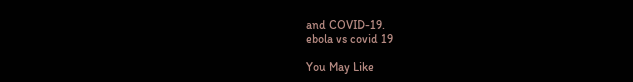and COVID-19.
ebola vs covid 19

You May Like